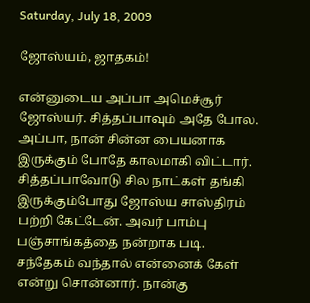Saturday, July 18, 2009

ஜோஸ்யம், ஜாதகம்!

என்னுடைய அப்பா அமெச்சூர் ஜோஸ்யர். சித்தப்பாவும் அதே போல. அப்பா, நான் சின்ன பையனாக இருக்கும் போதே காலமாகி விட்டார். சித்தப்பாவோடு சில நாட்கள் தங்கி இருக்கும்போது ஜோஸ்ய சாஸ்திரம் பற்றி கேட்டேன். அவர் பாம்பு பஞ்சாங்கத்தை நன்றாக படி. சந்தேகம் வந்தால் என்னைக் கேள் என்று சொன்னார். நான்கு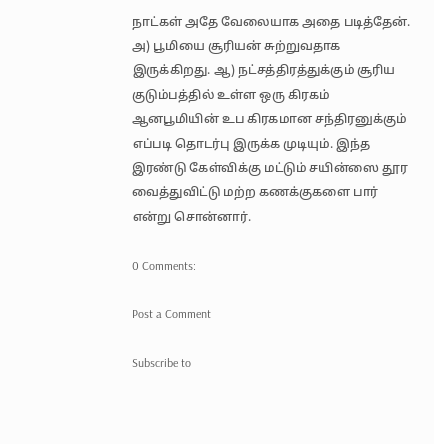நாட்கள் அதே வேலையாக அதை படித்தேன். அ) பூமியை சூரியன் சுற்றுவதாக இருக்கிறது. ஆ) நட்சத்திரத்துக்கும் சூரிய குடும்பத்தில் உள்ள ஒரு கிரகம் ஆனபூமியின் உப கிரகமான சந்திரனுக்கும் எப்படி தொடர்பு இருக்க முடியும். இந்த இரண்டு கேள்விக்கு மட்டும் சயின்ஸை தூர வைத்துவிட்டு மற்ற கணக்குகளை பார் என்று சொன்னார்.

0 Comments:

Post a Comment

Subscribe to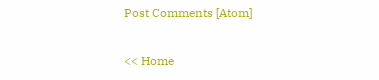Post Comments [Atom]

<< Home